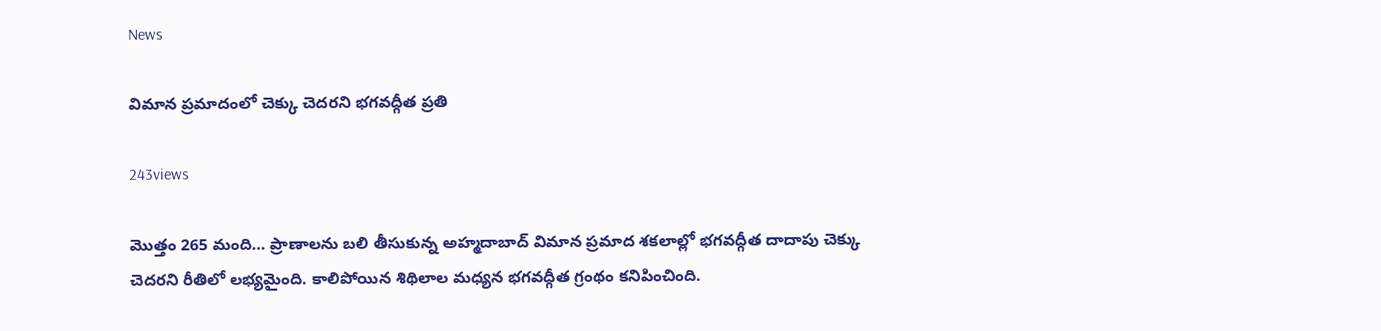News

విమాన ప్రమాదంలో చెక్కు చెదరని భగవద్గీత ప్రతి

243views

మొత్తం 265 మంది… ప్రాణాలను బలి తీసుకున్న అహ్మదాబాద్ విమాన ప్రమాద శకలాల్లో భగవద్గీత దాదాపు చెక్కు చెదరని రీతిలో లభ్యమైంది. కాలిపోయిన శిథిలాల మధ్యన భగవద్గీత గ్రంథం కనిపించింది.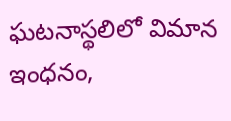ఘటనాస్థలిలో విమాన ఇంధనం,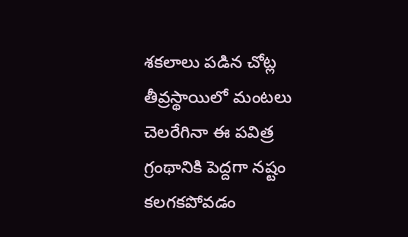శకలాలు పడిన చోట్ల తీవ్రస్థాయిలో మంటలు చెలరేగినా ఈ పవిత్ర గ్రంథానికి పెద్దగా నష్టం కలగకపోవడం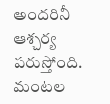అందరినీ ఆశ్చర్య పరుస్తోంది. మంటల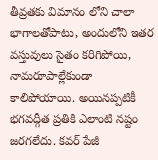తీవ్రతకు విమానం లోని చాలా భాగాలతోపాటు, అందులోని ఇతర వస్తువులు సైతం కరిగిపోయి, నామరూపాల్లేకుండా కాలిపోయాయి. అయినప్పటికీ భగవద్గీత ప్రతికి ఎలాంటి నష్టం జరగలేదు. కవర్ పేజీ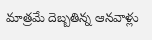మాత్రమే దెబ్బతిన్న ఆనవాళ్లు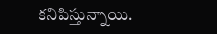కనిపిస్తున్నాయి.